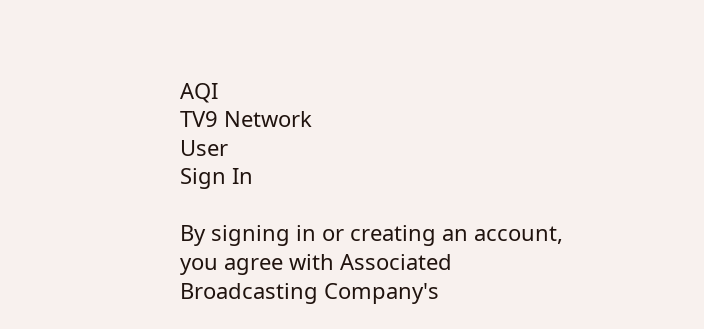AQI
TV9 Network
User
Sign In

By signing in or creating an account, you agree with Associated Broadcasting Company's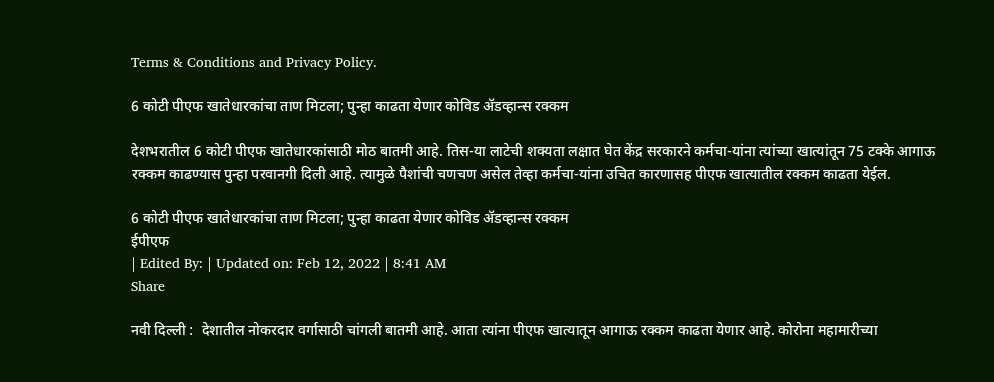Terms & Conditions and Privacy Policy.

6 कोटी पीएफ खातेधारकांचा ताण मिटला; पुन्हा काढता येणार कोविड ॲडव्हान्स रक्कम

देशभरातील 6 कोटी पीएफ खातेधारकांसाठी मोठ बातमी आहे. तिस-या लाटेची शक्यता लक्षात घेत केंद्र सरकारने कर्मचा-यांना त्यांच्या खात्यांतून 75 टक्के आगाऊ रक्कम काढण्यास पुन्हा परवानगी दिली आहे. त्यामुळे पैशांची चणचण असेल तेव्हा कर्मचा-यांना उचित कारणासह पीएफ खात्यातील रक्कम काढता येईल.

6 कोटी पीएफ खातेधारकांचा ताण मिटला; पुन्हा काढता येणार कोविड ॲडव्हान्स रक्कम
ईपीएफ
| Edited By: | Updated on: Feb 12, 2022 | 8:41 AM
Share

नवी दिल्ली :  देशातील नोकरदार वर्गासाठी चांगली बातमी आहे. आता त्यांना पीएफ खात्यातून आगाऊ रक्कम काढता येणार आहे. कोरोना महामारीच्या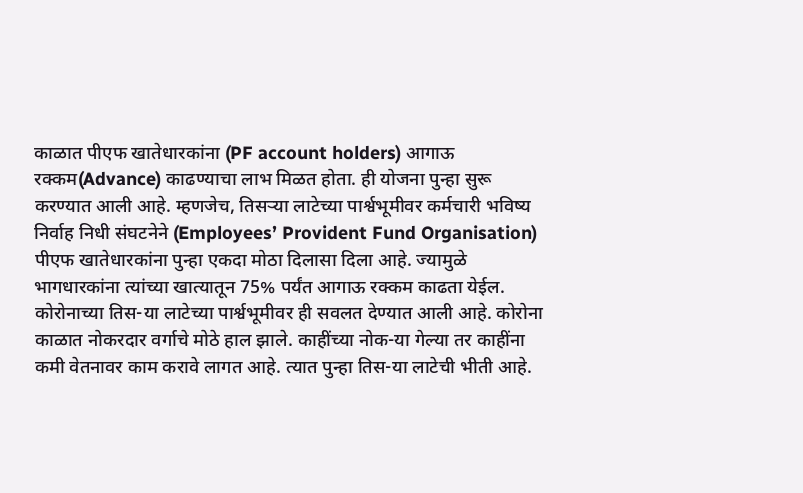काळात पीएफ खातेधारकांना (PF account holders) आगाऊ रक्कम(Advance) काढण्याचा लाभ मिळत होता. ही योजना पुन्हा सुरू करण्यात आली आहे. म्हणजेच, तिसऱ्या लाटेच्या पार्श्वभूमीवर कर्मचारी भविष्य निर्वाह निधी संघटनेने (Employees’ Provident Fund Organisation) पीएफ खातेधारकांना पुन्हा एकदा मोठा दिलासा दिला आहे. ज्यामुळे भागधारकांना त्यांच्या खात्यातून 75% पर्यंत आगाऊ रक्कम काढता येईल. कोरोनाच्या तिस-या लाटेच्या पार्श्वभूमीवर ही सवलत देण्यात आली आहे. कोरोना काळात नोकरदार वर्गाचे मोठे हाल झाले. काहींच्या नोक-या गेल्या तर काहींना कमी वेतनावर काम करावे लागत आहे. त्यात पुन्हा तिस-या लाटेची भीती आहे.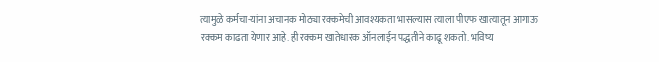त्यामुळे कर्मचा-यांना अचानक मोठ्या रक्कमेची आवश्यकता भासल्यास त्याला पीएफ खात्यातून आगाऊ रक्कम काढता येणार आहे. ही रक्कम खातेधारक ऑनलाईन पद्धतीने काढू शकतो. भविष्य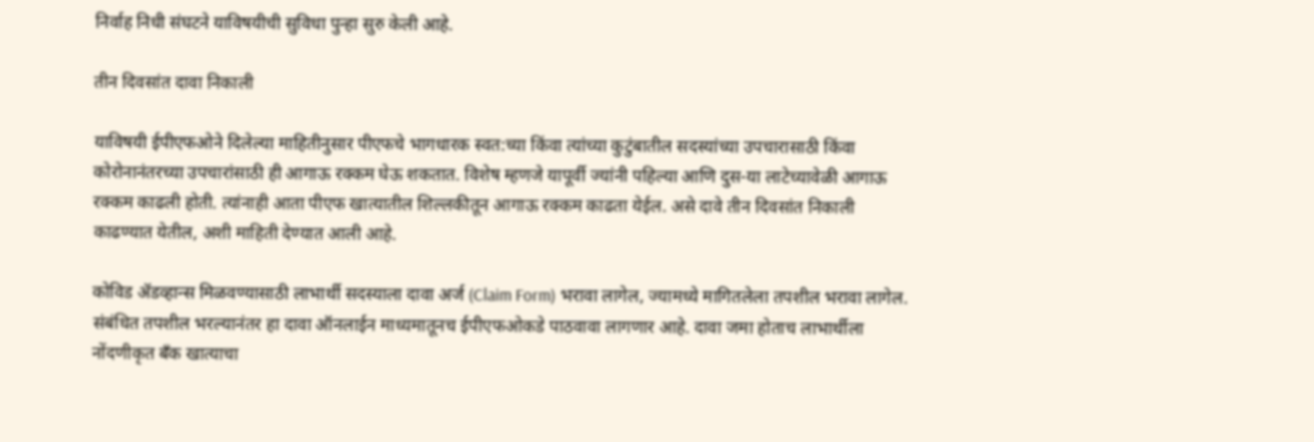निर्वाह निधी संघटने याविषयीची सुविधा पुन्हा सुरु केली आहे.

तीन दिवसांत दावा निकाली

याविषयी ईपीएफओने दिलेल्या माहितीनुसार पीएफचे भागधारक स्वत:च्या किंवा त्यांच्या कुटुंबातील सदस्यांच्या उपचारासाठी किंवा कोरोनानंतरच्या उपचारांसाठी ही आगाऊ रक्कम घेऊ शकतात. विशेष म्हणजे यापूर्वी ज्यांनी पहिल्या आणि दुस-या लाटेच्यावेळी आगाऊ रक्कम काढली होती. त्यांनाही आता पीएफ खात्यातील शिल्लकीतून आगाऊ रक्कम काढता येईल. असे दावे तीन दिवसांत निकाली काढण्यात येतील, अशी माहिती देण्यात आली आहे.

कोविड ॲडव्हान्स मिळवण्यासाठी लाभार्थी सदस्याला दावा अर्ज (Claim Form) भरावा लागेल, ज्यामध्ये मागितलेला तपशील भरावा लागेल. संबंधित तपशील भरल्यानंतर हा दावा ऑनलाईन माध्यमातूनच ईपीएफओकडे पाठवावा लागणार आहे. दावा जमा होताच लाभार्थीला नोंदणीकृत बँक खात्याचा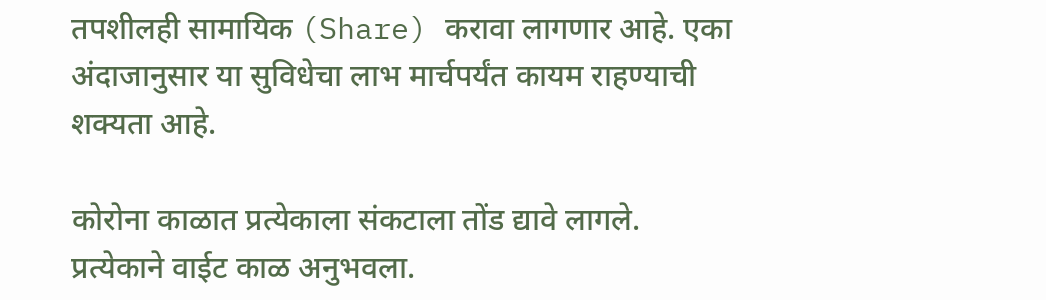तपशीलही सामायिक (Share) करावा लागणार आहे. एका अंदाजानुसार या सुविधेचा लाभ मार्चपर्यंत कायम राहण्याची शक्यता आहे.

कोरोना काळात प्रत्येकाला संकटाला तोंड द्यावे लागले. प्रत्येकाने वाईट काळ अनुभवला.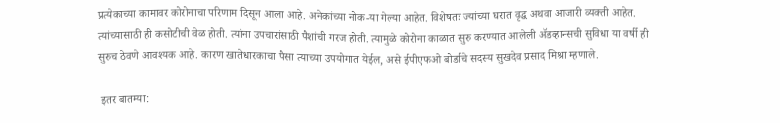प्रत्येकाच्या कामावर कोरोनाचा परिणाम दिसून आला आहे. अनेकांच्या नोक-या गेल्या आहेत. विशेषतः ज्यांच्या घरात वृद्ध अथवा आजारी व्यक्ती आहेत. त्यांच्यासाठी ही कसोटीची वेळ होती. त्यांना उपचारांसाठी पैशांची गरज होती. त्यामुळे कोरोना काळात सुरु करण्यात आलेली ॲडव्हान्सची सुविधा या वर्षी ही सुरुच ठेवणे आवश्यक आहे. कारण खातेधारकाचा पैसा त्याच्या उपयोगात येईल, असे ईपीएफओ बोर्डाचे सदस्य सुखदेव प्रसाद मिश्रा म्हणाले.

 इतर बातम्या: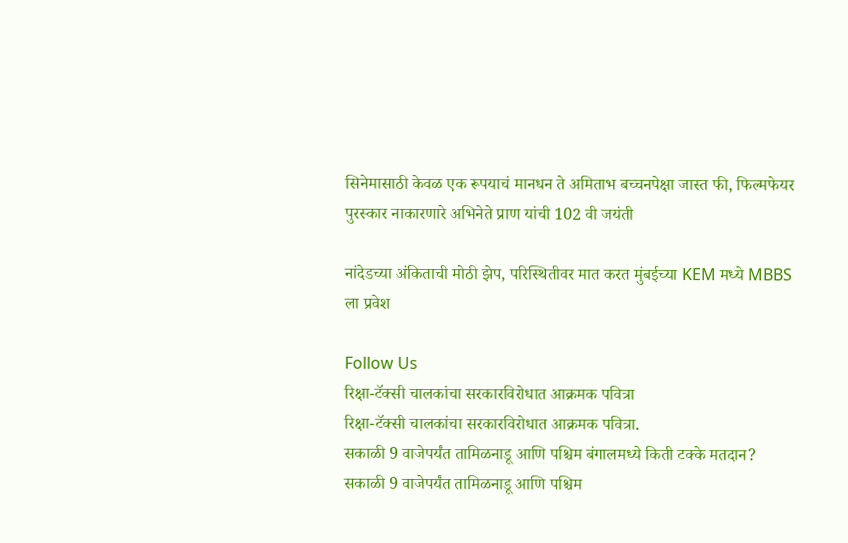सिनेमासाठी केवळ एक रूपयाचं मानधन ते अमिताभ बच्चनपेक्षा जास्त फी, फिल्मफेयर पुरस्कार नाकारणारे अभिनेते प्राण यांची 102 वी जयंती

नांदेडच्या अंकिताची मोठी झेप, परिस्थितीवर मात करत मुंबईच्या KEM मध्ये MBBS ला प्रवेश

Follow Us
रिक्षा-टॅक्सी चालकांचा सरकारविरोधात आक्रमक पवित्रा
रिक्षा-टॅक्सी चालकांचा सरकारविरोधात आक्रमक पवित्रा.
सकाळी 9 वाजेपर्यंत तामिळनाडू आणि पश्चिम बंगालमध्ये किती टक्के मतदान?
सकाळी 9 वाजेपर्यंत तामिळनाडू आणि पश्चिम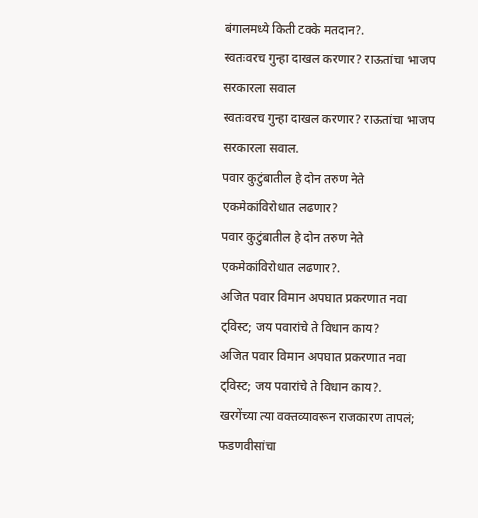बंगालमध्ये किती टक्के मतदान?.
स्वतःवरच गुन्हा दाखल करणार? राऊतांचा भाजप सरकारला सवाल
स्वतःवरच गुन्हा दाखल करणार? राऊतांचा भाजप सरकारला सवाल.
पवार कुटुंबातील हे दोन तरुण नेते एकमेकांविरोधात लढणार?
पवार कुटुंबातील हे दोन तरुण नेते एकमेकांविरोधात लढणार?.
अजित पवार विमान अपघात प्रकरणात नवा ट्विस्ट; जय पवारांचे ते विधान काय?
अजित पवार विमान अपघात प्रकरणात नवा ट्विस्ट; जय पवारांचे ते विधान काय?.
खरगेंच्या त्या वक्तव्यावरून राजकारण तापलं; फडणवीसांचा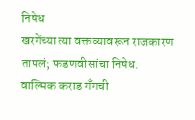निषेध
खरगेंच्या त्या वक्तव्यावरून राजकारण तापलं; फडणवीसांचा निषेध.
वाल्मिक कराड गँगची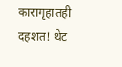कारागृहातही दहशत! थेट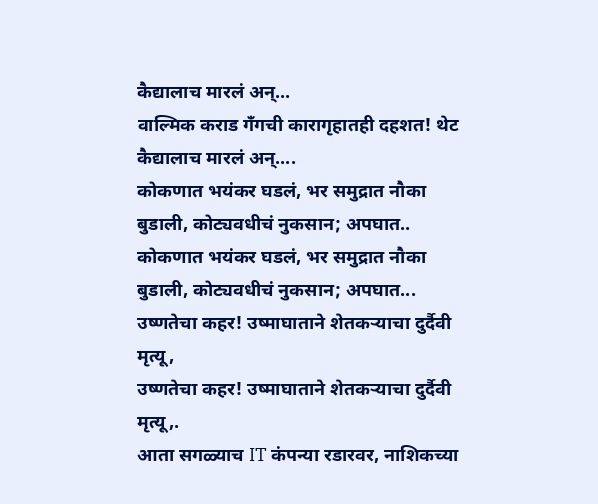कैद्यालाच मारलं अन्...
वाल्मिक कराड गँगची कारागृहातही दहशत! थेट कैद्यालाच मारलं अन्....
कोकणात भयंकर घडलं, भर समुद्रात नौका बुडाली, कोट्यवधीचं नुकसान; अपघात..
कोकणात भयंकर घडलं, भर समुद्रात नौका बुडाली, कोट्यवधीचं नुकसान; अपघात...
उष्णतेचा कहर! उष्माघाताने शेतकऱ्याचा दुर्दैवी मृत्यू,
उष्णतेचा कहर! उष्माघाताने शेतकऱ्याचा दुर्दैवी मृत्यू,.
आता सगळ्याच IT कंपन्या रडारवर, नाशिकच्या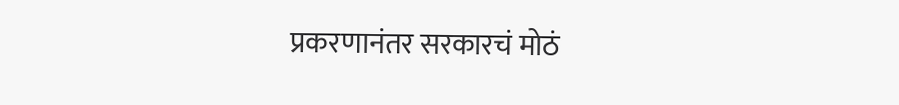प्रकरणानंतर सरकारचं मोठं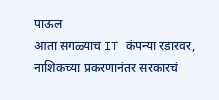पाऊल
आता सगळ्याच IT कंपन्या रडारवर, नाशिकच्या प्रकरणानंतर सरकारचं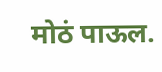मोठं पाऊल.